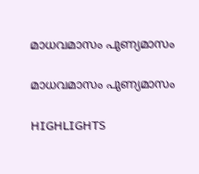മാധവമാസം പുണ്യമാസം

മാധവമാസം പുണ്യമാസം

HIGHLIGHTS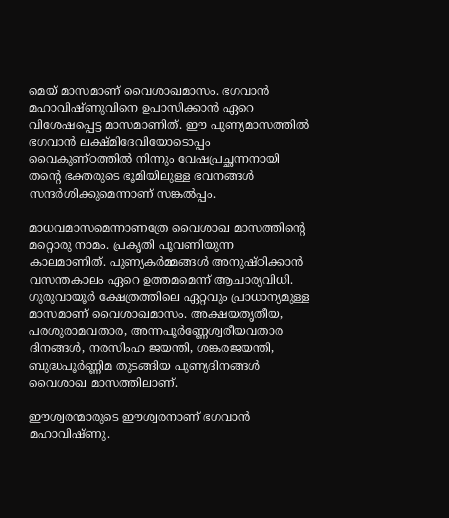മെയ് മാസമാണ് വൈശാഖമാസം. ഭഗവാന്‍ മഹാവിഷ്ണുവിനെ ഉപാസിക്കാന്‍ ഏറെ വിശേഷപ്പെട്ട മാസമാണിത്. ഈ പുണ്യമാസത്തില്‍ ഭഗവാന്‍ ലക്ഷ്മിദേവിയോടൊപ്പം വൈകുണ്ഠത്തില്‍ നിന്നും വേഷപ്രച്ഛന്നനായി തന്‍റെ ഭക്തരുടെ ഭൂമിയിലുള്ള ഭവനങ്ങള്‍ സന്ദര്‍ശിക്കുമെന്നാണ് സങ്കല്‍പ്പം.

മാധവമാസമെന്നാണത്രേ വൈശാഖ മാസത്തിന്‍റെ മറ്റൊരു നാമം. പ്രകൃതി പൂവണിയുന്ന കാലമാണിത്. പുണ്യകര്‍മ്മങ്ങള്‍ അനുഷ്ഠിക്കാന്‍ വസന്തകാലം ഏറെ ഉത്തമമെന്ന് ആചാര്യവിധി. ഗുരുവായൂര്‍ ക്ഷേത്രത്തിലെ ഏറ്റവും പ്രാധാന്യമുള്ള മാസമാണ് വൈശാഖമാസം. അക്ഷയതൃതീയ, പരശുരാമവതാര, അന്നപൂര്‍ണ്ണേശ്വരീയവതാര  ദിനങ്ങള്‍, നരസിംഹ ജയന്തി, ശങ്കരജയന്തി, ബുദ്ധപൂര്‍ണ്ണിമ തുടങ്ങിയ പുണ്യദിനങ്ങള്‍ വൈശാഖ മാസത്തിലാണ്.

ഈശ്വരന്മാരുടെ ഈശ്വരനാണ് ഭഗവാന്‍ മഹാവിഷ്ണു.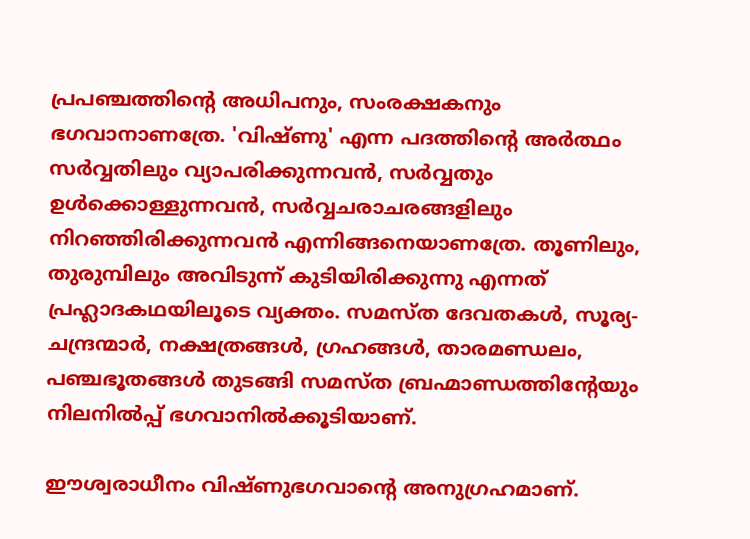പ്രപഞ്ചത്തിന്‍റെ അധിപനും, സംരക്ഷകനും ഭഗവാനാണത്രേ. 'വിഷ്ണു' എന്ന പദത്തിന്‍റെ അര്‍ത്ഥം സര്‍വ്വതിലും വ്യാപരിക്കുന്നവന്‍, സര്‍വ്വതും ഉള്‍ക്കൊള്ളുന്നവന്‍, സര്‍വ്വചരാചരങ്ങളിലും നിറഞ്ഞിരിക്കുന്നവന്‍ എന്നിങ്ങനെയാണത്രേ. തൂണിലും, തുരുമ്പിലും അവിടുന്ന് കുടിയിരിക്കുന്നു എന്നത് പ്രഹ്ലാദകഥയിലൂടെ വ്യക്തം. സമസ്ത ദേവതകള്‍, സൂര്യ-ചന്ദ്രന്മാര്‍, നക്ഷത്രങ്ങള്‍, ഗ്രഹങ്ങള്‍, താരമണ്ഡലം, പഞ്ചഭൂതങ്ങള്‍ തുടങ്ങി സമസ്ത ബ്രഹ്മാണ്ഡത്തിന്‍റേയും നിലനില്‍പ്പ് ഭഗവാനില്‍ക്കൂടിയാണ്.

ഈശ്വരാധീനം വിഷ്ണുഭഗവാന്‍റെ അനുഗ്രഹമാണ്.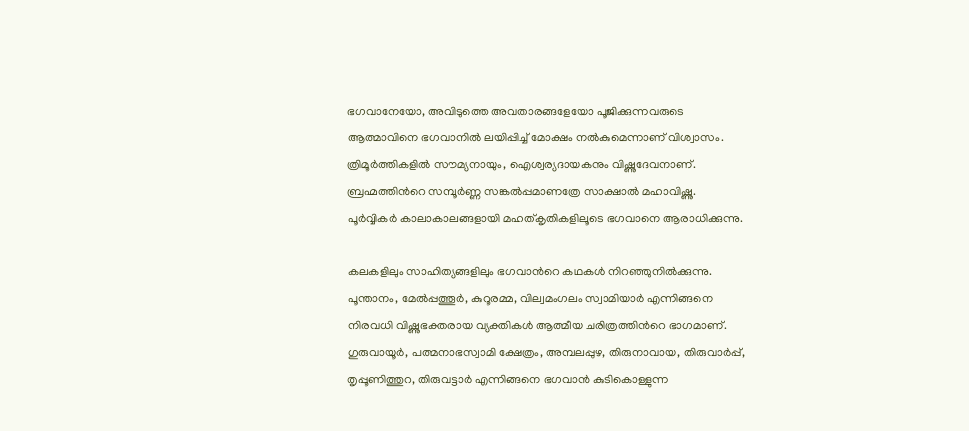ഭഗവാനേയോ, അവിടുത്തെ അവതാരങ്ങളേയോ പൂജിക്കുന്നവരുടെ ആത്മാവിനെ ഭഗവാനില്‍ ലയിപ്പിച്ച് മോക്ഷം നല്‍കുമെന്നാണ് വിശ്വാസം. ത്രിമൂര്‍ത്തികളില്‍ സൗമ്യനായും, ഐശ്വര്യദായകനും വിഷ്ണുദേവനാണ്. ബ്രഹ്മത്തിന്‍റെ സമ്പൂര്‍ണ്ണ സങ്കല്‍പ്പമാണത്രേ സാക്ഷാല്‍ മഹാവിഷ്ണു.
പൂര്‍വ്വികര്‍ കാലാകാലങ്ങളായി മഹത്കൃതികളിലൂടെ ഭഗവാനെ ആരാധിക്കുന്നു.

കലകളിലും സാഹിത്യങ്ങളിലും ഭഗവാന്‍റെ കഥകള്‍ നിറഞ്ഞുനില്‍ക്കുന്നു. പൂന്താനം, മേല്‍പ്പത്തൂര്‍, കുറൂരമ്മ, വില്വമംഗലം സ്വാമിയാര്‍ എന്നിങ്ങനെ നിരവധി വിഷ്ണുഭക്തരായ വ്യക്തികള്‍ ആത്മീയ ചരിത്രത്തിന്‍റെ ഭാഗമാണ്. ഗുരുവായൂര്‍, പത്മനാഭസ്വാമി ക്ഷേത്രം, അമ്പലപ്പുഴ, തിരുനാവായ, തിരുവാര്‍പ്പ്, തൃപ്പൂണിത്തുറ, തിരുവട്ടാര്‍ എന്നിങ്ങനെ ഭഗവാന്‍ കുടികൊള്ളുന്ന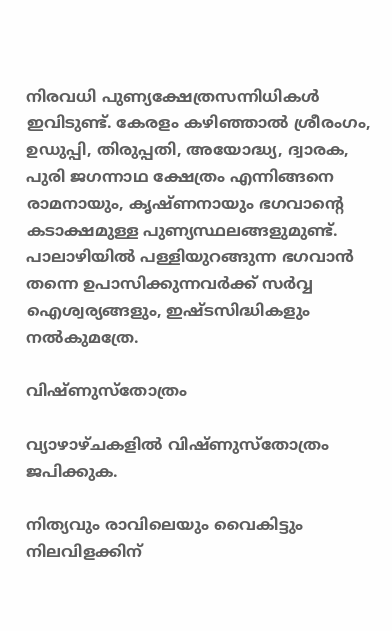നിരവധി പുണ്യക്ഷേത്രസന്നിധികള്‍ ഇവിടുണ്ട്. കേരളം കഴിഞ്ഞാല്‍ ശ്രീരംഗം, ഉഡുപ്പി, തിരുപ്പതി, അയോദ്ധ്യ, ദ്വാരക, പുരി ജഗന്നാഥ ക്ഷേത്രം എന്നിങ്ങനെ രാമനായും, കൃഷ്ണനായും ഭഗവാന്‍റെ കടാക്ഷമുള്ള പുണ്യസ്ഥലങ്ങളുമുണ്ട്. പാലാഴിയില്‍ പള്ളിയുറങ്ങുന്ന ഭഗവാന്‍ തന്നെ ഉപാസിക്കുന്നവര്‍ക്ക് സര്‍വ്വ ഐശ്വര്യങ്ങളും, ഇഷ്ടസിദ്ധികളും നല്‍കുമത്രേ.

വിഷ്ണുസ്തോത്രം

വ്യാഴാഴ്ചകളില്‍ വിഷ്ണുസ്തോത്രം ജപിക്കുക.

നിത്യവും രാവിലെയും വൈകിട്ടും നിലവിളക്കിന്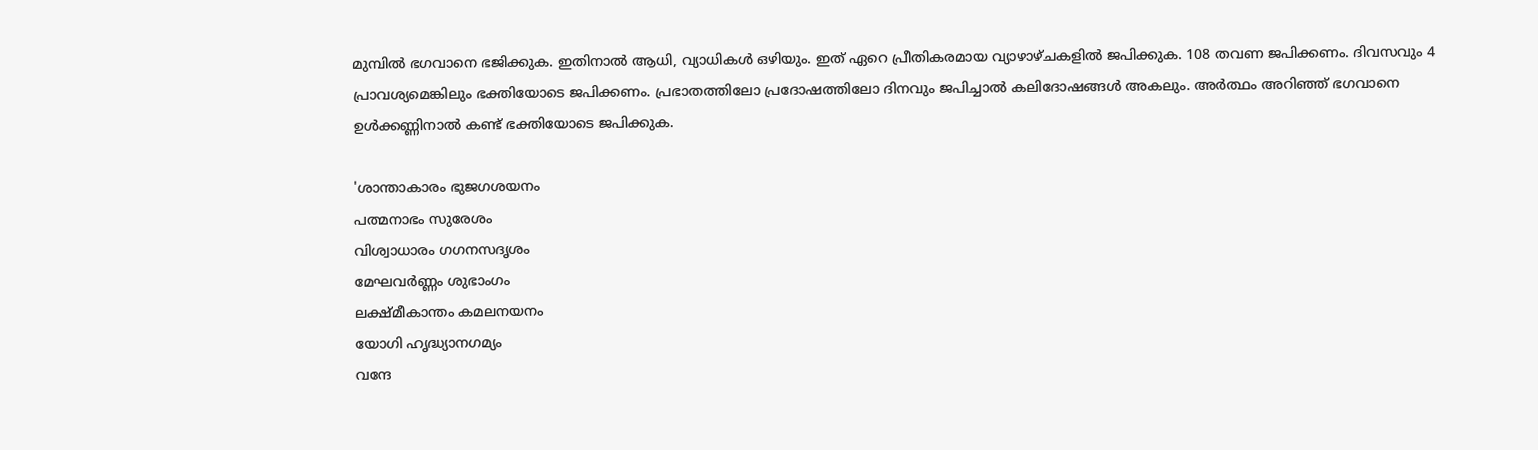മുമ്പില്‍ ഭഗവാനെ ഭജിക്കുക. ഇതിനാല്‍ ആധി, വ്യാധികള്‍ ഒഴിയും. ഇത് ഏറെ പ്രീതികരമായ വ്യാഴാഴ്ചകളില്‍ ജപിക്കുക. 108 തവണ ജപിക്കണം. ദിവസവും 4 പ്രാവശ്യമെങ്കിലും ഭക്തിയോടെ ജപിക്കണം. പ്രഭാതത്തിലോ പ്രദോഷത്തിലോ ദിനവും ജപിച്ചാല്‍ കലിദോഷങ്ങള്‍ അകലും. അര്‍ത്ഥം അറിഞ്ഞ് ഭഗവാനെ ഉള്‍ക്കണ്ണിനാല്‍ കണ്ട് ഭക്തിയോടെ ജപിക്കുക.

'ശാന്താകാരം ഭുജഗശയനം
പത്മനാഭം സുരേശം
വിശ്വാധാരം ഗഗനസദൃശം
മേഘവര്‍ണ്ണം ശുഭാംഗം
ലക്ഷ്മീകാന്തം കമലനയനം
യോഗി ഹൃദ്ധ്യാനഗമ്യം
വന്ദേ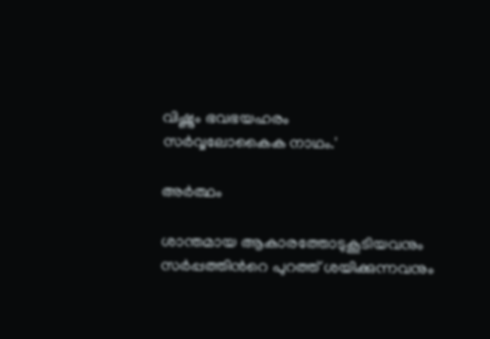വിഷ്ണും ഭവഭയഹരം
സര്‍വ്വലോകൈക നാഥം.'

അര്‍ത്ഥം

ശാന്തമായ ആകാരത്തോടുകൂടിയവനും സര്‍പ്പത്തിന്‍റെ പുറത്ത് ശയിക്കുന്നവനും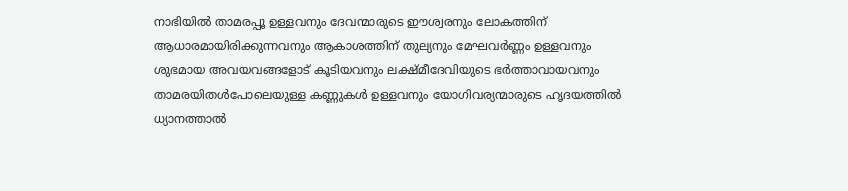നാഭിയില്‍ താമരപ്പൂ ഉള്ളവനും ദേവന്മാരുടെ ഈശ്വരനും ലോകത്തിന് ആധാരമായിരിക്കുന്നവനും ആകാശത്തിന് തുല്യനും മേഘവര്‍ണ്ണം ഉള്ളവനും ശുഭമായ അവയവങ്ങളോട് കൂടിയവനും ലക്ഷ്മീദേവിയുടെ ഭര്‍ത്താവായവനും താമരയിതള്‍പോലെയുള്ള കണ്ണുകള്‍ ഉള്ളവനും യോഗിവര്യന്മാരുടെ ഹൃദയത്തില്‍ ധ്യാനത്താല്‍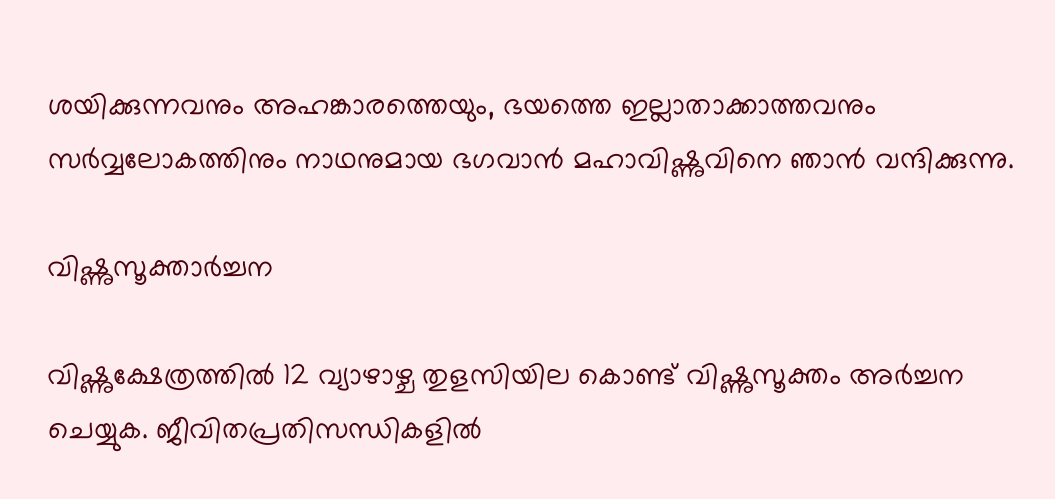ശയിക്കുന്നവനും അഹങ്കാരത്തെയും, ഭയത്തെ ഇല്ലാതാക്കാത്തവനും സര്‍വ്വലോകത്തിനും നാഥനുമായ ഭഗവാന്‍ മഹാവിഷ്ണുവിനെ ഞാന്‍ വന്ദിക്കുന്നു.

വിഷ്ണുസൂക്താര്‍ച്ചന

വിഷ്ണുക്ഷേത്രത്തില്‍ 12 വ്യാഴാഴ്ച തുളസിയില കൊണ്ട് വിഷ്ണുസൂക്തം അര്‍ച്ചന ചെയ്യുക. ജീവിതപ്രതിസന്ധികളില്‍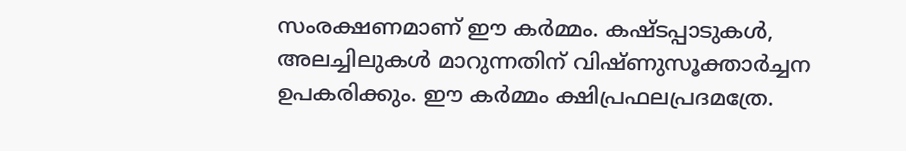സംരക്ഷണമാണ് ഈ കര്‍മ്മം. കഷ്ടപ്പാടുകള്‍, അലച്ചിലുകള്‍ മാറുന്നതിന് വിഷ്ണുസൂക്താര്‍ച്ചന ഉപകരിക്കും. ഈ കര്‍മ്മം ക്ഷിപ്രഫലപ്രദമത്രേ.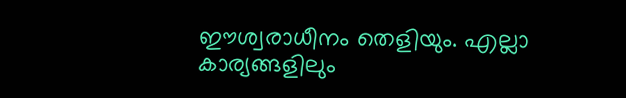ഈശ്വരാധീനം തെളിയും. എല്ലാ കാര്യങ്ങളിലും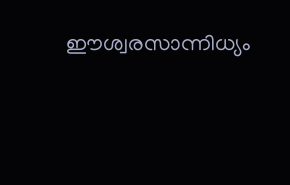ഈശ്വരസാന്നിധ്യം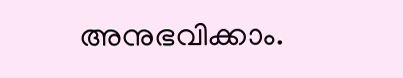അനുഭവിക്കാം.